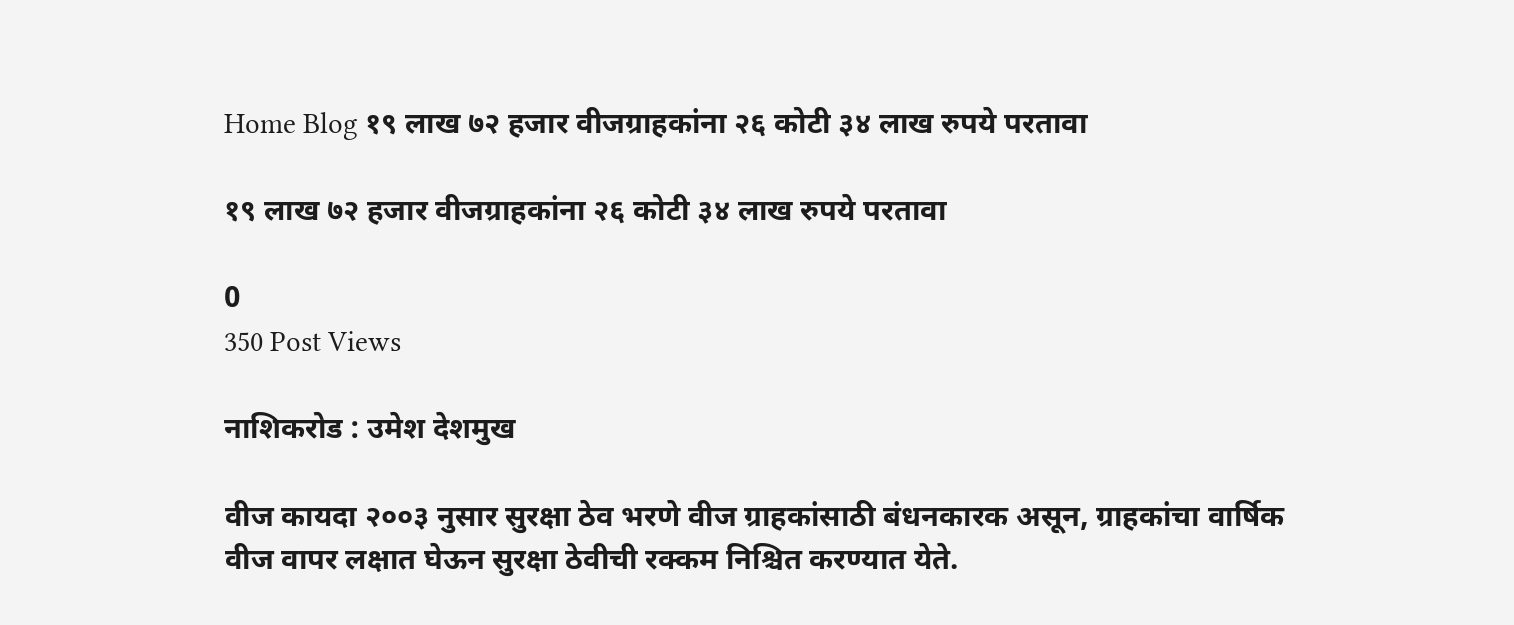Home Blog १९ लाख ७२ हजार वीजग्राहकांना २६ कोटी ३४ लाख रुपये परतावा

१९ लाख ७२ हजार वीजग्राहकांना २६ कोटी ३४ लाख रुपये परतावा

0
350 Post Views

नाशिकरोड : उमेश देशमुख

वीज कायदा २००३ नुसार सुरक्षा ठेव भरणे वीज ग्राहकांसाठी बंधनकारक असून, ग्राहकांचा वार्षिक वीज वापर लक्षात घेऊन सुरक्षा ठेवीची रक्कम निश्चित करण्यात येते.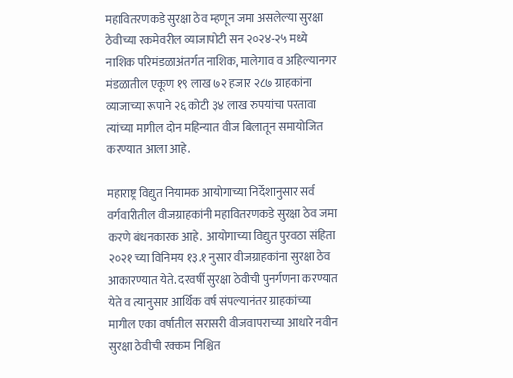महावितरणकडे सुरक्षा ठेव म्हणून जमा असलेल्या सुरक्षा ठेवीच्या रकमेवरील व्याजापोटी सन २०२४-२५ मध्ये नाशिक परिमंडळाअंतर्गत नाशिक, मालेगाव व अहिल्यानगर  मंडळातील एकूण १९ लाख ७२ हजार २८७ ग्राहकांना व्याजाच्या रूपाने २६ कोटी ३४ लाख रुपयांचा परतावा त्यांच्या मागील दोन महिन्यात वीज बिलातून समायोजित करण्यात आला आहे.

महाराष्ट्र विद्युत नियामक आयोगाच्या निर्देशानुसार सर्व वर्गवारीतील वीजग्राहकांनी महावितरणकडे सुरक्षा ठेव जमा करणे बंधनकारक आहे.  आयोगाच्या विद्युत पुरवठा संहिता २०२१ च्या विनिमय १३.१ नुसार वीजग्राहकांना सुरक्षा ठेव आकारण्यात येते. दरवर्षी सुरक्षा ठेवीची पुनर्गणना करण्यात येते व त्यानुसार आर्थिक वर्ष संपल्यानंतर ग्राहकांच्या मागील एका वर्षातील सरासरी वीजवापराच्या आधारे नवीन सुरक्षा ठेवीची रक्कम निश्चित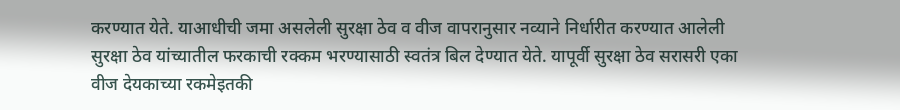करण्यात येते. याआधीची जमा असलेली सुरक्षा ठेव व वीज वापरानुसार नव्याने निर्धारीत करण्यात आलेली सुरक्षा ठेव यांच्यातील फरकाची रक्कम भरण्यासाठी स्वतंत्र बिल देण्यात येते. यापूर्वी सुरक्षा ठेव सरासरी एका वीज देयकाच्या रकमेइतकी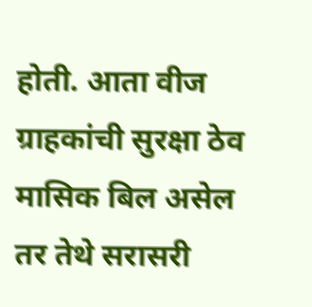होती. आता वीज ग्राहकांची सुरक्षा ठेव मासिक बिल असेल तर तेथे सरासरी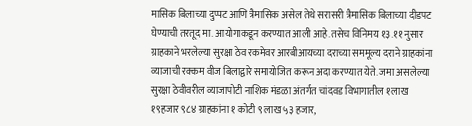मासिक बिलाच्या दुप्पट आणि त्रैमासिक असेल तेथे सरासरी त्रैमासिक बिलाच्या दीडपट घेण्याची तरतूद मा. आयोगाकडून करण्यात आली आहे.तसेच विनिमय १३.११ नुसार ग्राहकाने भरलेल्या सुरक्षा ठेव रकमेवर आरबीआयच्या दराच्या सममूल्य दराने ग्राहकांना व्याजाची रक्कम वीज बिलाद्वारे समायोजित करून अदा करण्यात येते. जमा असलेल्या सुरक्षा ठेवीवरील व्याजापोटी नाशिक मंडळा अंतर्गत चांदवड विभागातील १लाख १९हजार ९८४ ग्राहकांना १ कोटी ९ लाख ५३ हजार,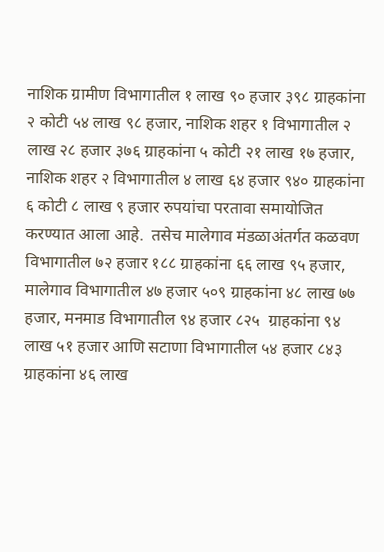नाशिक ग्रामीण विभागातील १ लाख ९० हजार ३९८ ग्राहकांना २ कोटी ५४ लाख ९८ हजार, नाशिक शहर १ विभागातील २ लाख २८ हजार ३७६ ग्राहकांना ५ कोटी २१ लाख १७ हजार, नाशिक शहर २ विभागातील ४ लाख ६४ हजार ९४० ग्राहकांना ६ कोटी ८ लाख ९ हजार रुपयांचा परतावा समायोजित करण्यात आला आहे.  तसेच मालेगाव मंडळाअंतर्गत कळवण विभागातील ७२ हजार १८८ ग्राहकांना ६६ लाख ९५ हजार, मालेगाव विभागातील ४७ हजार ५०९ ग्राहकांना ४८ लाख ७७ हजार, मनमाड विभागातील ९४ हजार ८२५  ग्राहकांना ९४ लाख ५१ हजार आणि सटाणा विभागातील ५४ हजार ८४३ ग्राहकांना ४६ लाख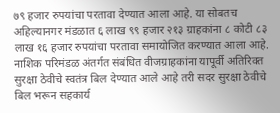७९ हजार रुपयांचा परतावा देण्यात आला आहे. या सोबतच अहिल्यानगर मंडळात ६ लाख ९९ हजार २१३ ग्राहकांना ८ कोटी ८३ लाख १६ हजार रुपयांचा परतावा समायोजित करण्यात आला आहे. नाशिक परिमंडळ अंतर्गत संबंधित वीजग्राहकांना यापूर्वी अतिरिक्त सुरक्षा ठेवीचे स्वतंत्र बिल देण्यात आले आहे तरी सदर सुरक्षा ठेवीचे बिल भरून सहकार्य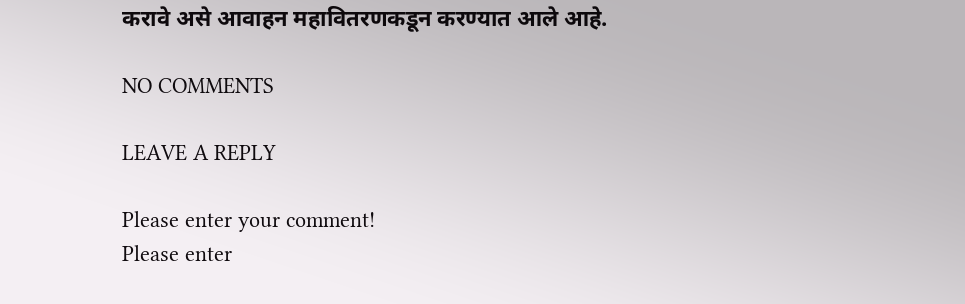करावे असे आवाहन महावितरणकडून करण्यात आले आहे.

NO COMMENTS

LEAVE A REPLY

Please enter your comment!
Please enter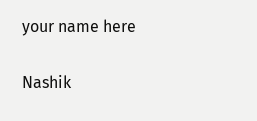your name here

Nashik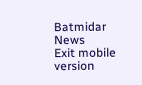Batmidar News
Exit mobile version